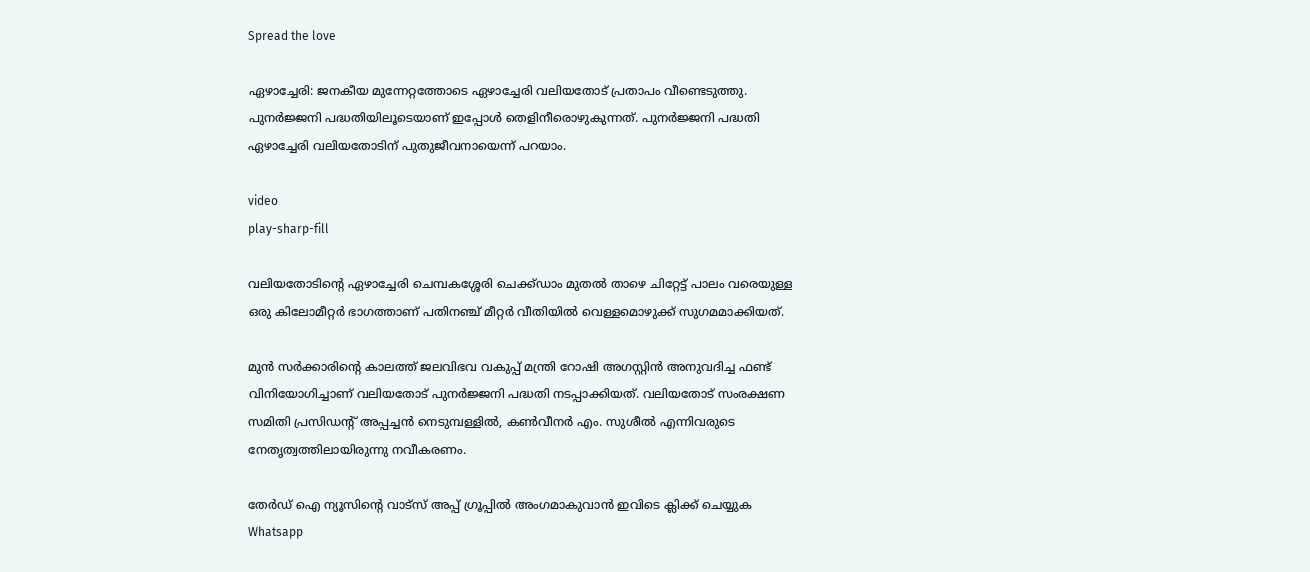Spread the love

ഏഴാച്ചേരി: ജനകീയ മുന്നേറ്റത്തോടെ ഏഴാച്ചേരി വലിയതോട് പ്രതാപം വീണ്ടെടുത്തു. പുനർജ്ജനി പദ്ധതിയിലൂടെയാണ് ഇപ്പോൾ തെളിനീരൊഴുകുന്നത്. പുനർജ്ജനി പദ്ധതി ഏഴാച്ചേരി വലിയതോടിന് പുതുജീവനായെന്ന് പറയാം.

video
play-sharp-fill

വലിയതോടിന്റെ ഏഴാച്ചേരി ചെമ്പകശ്ശേരി ചെക്ക്ഡാം മുതൽ താഴെ ചിറ്റേട്ട് പാലം വരെയുള്ള ഒരു കിലോമീറ്റർ ഭാഗത്താണ് പതിനഞ്ച് മീറ്റർ വീതിയിൽ വെള്ളമൊഴുക്ക് സുഗമമാക്കിയത്.

മുൻ സർക്കാരിന്റെ കാലത്ത് ജലവിഭവ വകുപ്പ് മന്ത്രി റോഷി അഗസ്റ്റിൻ അനുവദിച്ച ഫണ്ട് വിനിയോഗിച്ചാണ് വലിയതോട് പുനർജ്ജനി പദ്ധതി നടപ്പാക്കിയത്. വലിയതോട് സംരക്ഷണ സമിതി പ്രസിഡന്റ് അപ്പച്ചൻ നെടുമ്പള്ളിൽ, കൺവീനർ എം. സുശീൽ എന്നിവരുടെ നേതൃത്വത്തിലായിരുന്നു നവീകരണം.

തേർഡ് ഐ ന്യൂസിന്റെ വാട്സ് അപ്പ് ഗ്രൂപ്പിൽ അംഗമാകുവാൻ ഇവിടെ ക്ലിക്ക് ചെയ്യുക
Whatsapp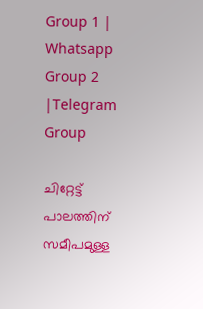Group 1 | Whatsapp Group 2 |Telegram Group

ചിറ്റേട്ട് പാലത്തിന് സമീപമുള്ള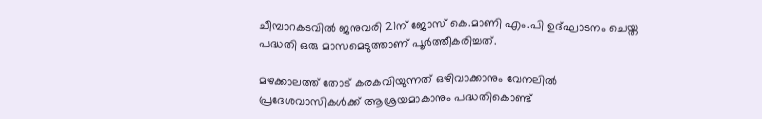ചീമ്പാറകടവിൽ ജനുവരി 21ന് ജോസ് കെ.മാണി എം.പി ഉദ്ഘാടനം ചെയ്ത പദ്ധതി ഒരു മാസമെടുത്താണ് പൂർത്തീകരിച്ചത്.

മഴക്കാലത്ത് തോട് കരകവിയുന്നത് ഒഴിവാക്കാനും വേനലിൽ പ്രദേശവാസികൾക്ക് ആശ്രയമാകാനും പദ്ധതികൊണ്ട്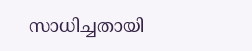സാധിച്ചതായി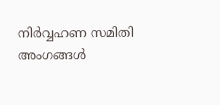നിർവ്വഹണ സമിതി അംഗങ്ങൾ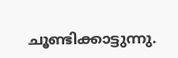ചൂണ്ടിക്കാട്ടുന്നു.